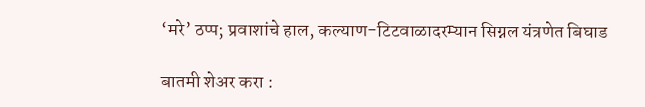‘मरे’ ठप्प; प्रवाशांचे हाल, कल्याण-टिटवाळादरम्यान सिग्नल यंत्रणेत बिघाड

बातमी शेअर करा :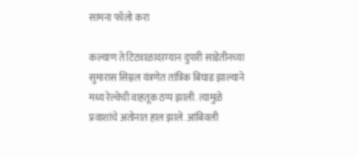सामना फॉलो करा

कल्याण ते टिटवाळादरम्यान दुपारी साडेतीनच्या सुमारास सिग्नल यंत्रणेत तांत्रिक बिघाड झाल्याने मध्य रेल्वेची वाहतूक ठप्प झाली. त्यामुळे प्रवाशांचे अतोनात हाल झाले. आंबिवली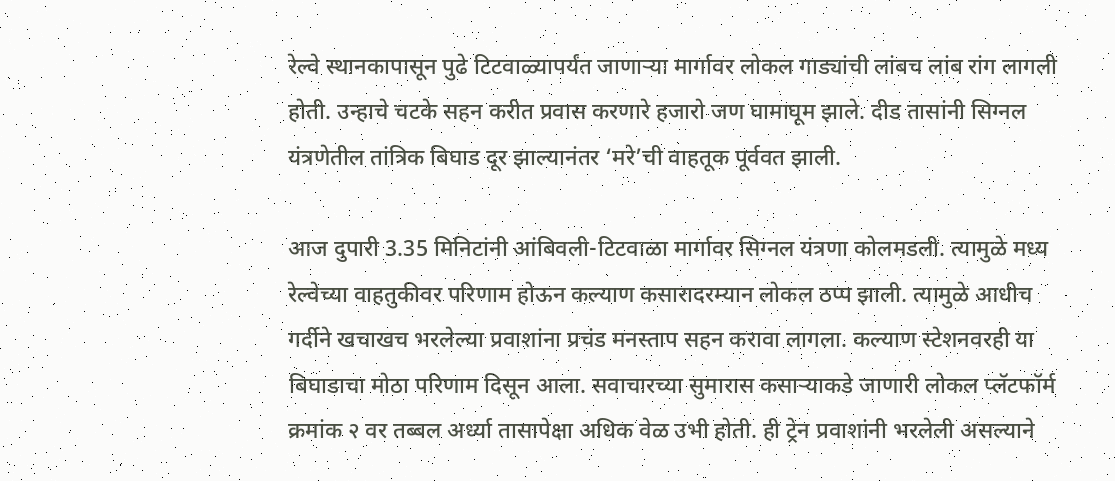रेल्वे स्थानकापासून पुढे टिटवाळ्यापर्यंत जाणाऱ्या मार्गावर लोकल गाड्यांची लांबच लांब रांग लागली होती. उन्हाचे चटके सहन करीत प्रवास करणारे हजारो जण घामाघूम झाले. दीड तासांनी सिग्नल यंत्रणेतील तांत्रिक बिघाड दूर झाल्यानंतर ‘मरे’ची वाहतूक पूर्ववत झाली.

आज दुपारी 3.35 मिनिटांनी आंबिवली-टिटवाळा मार्गावर सिग्नल यंत्रणा कोलमडली. त्यामुळे मध्य रेल्वेच्या वाहतुकीवर परिणाम होऊन कल्याण कसारादरम्यान लोकल ठप्प झाली. त्यामुळे आधीच गर्दीने खचाखच भरलेल्या प्रवाशांना प्रचंड मनस्ताप सहन करावा लागला. कल्याण स्टेशनवरही या बिघाडाचा मोठा परिणाम दिसून आला. सवाचारच्या सुमारास कसाऱ्याकडे जाणारी लोकल प्लॅटफॉर्म क्रमांक २ वर तब्बल अर्ध्या तासापेक्षा अधिक वेळ उभी होती. ही ट्रेन प्रवाशांनी भरलेली असल्याने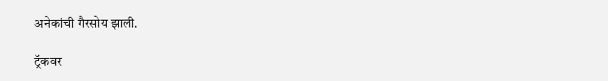अनेकांची गैरसोय झाली.

ट्रॅकवर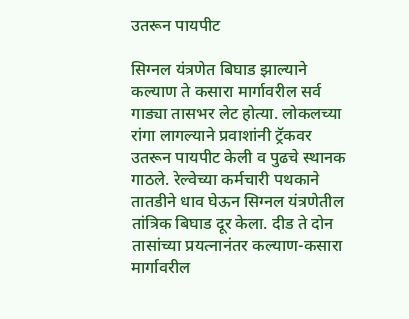उतरून पायपीट

सिग्नल यंत्रणेत बिघाड झाल्याने कल्याण ते कसारा मार्गावरील सर्व गाड्या तासभर लेट होत्या. लोकलच्या रांगा लागल्याने प्रवाशांनी ट्रॅकवर उतरून पायपीट केली व पुढचे स्थानक गाठले. रेल्वेच्या कर्मचारी पथकाने तातडीने धाव घेऊन सिग्नल यंत्रणेतील तांत्रिक बिघाड दूर केला. दीड ते दोन तासांच्या प्रयत्नानंतर कल्याण-कसारा मार्गावरील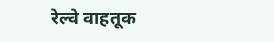रेल्वे वाहतूक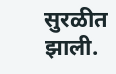सुरळीत झाली.